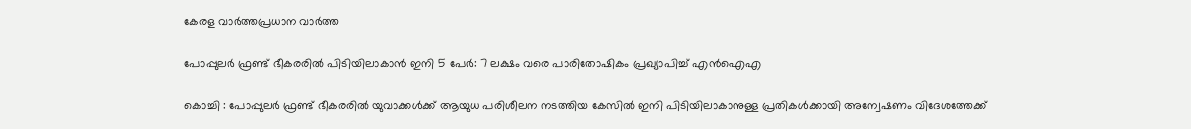കേരള വാർത്തപ്രധാന വാർത്ത

പോപ്പുലർ ഫ്രണ്ട് ഭീകരരിൽ പിടിയിലാകാൻ ഇനി 5 പേർ: 7 ലക്ഷം വരെ പാരിതോഷികം പ്രഖ്യാപിച്ച് എൻഐഎ

കൊച്ചി : പോപ്പുലർ ഫ്രണ്ട് ഭീകരരിൽ യുവാക്കൾക്ക് ആയുധ പരിശീലന നടത്തിയ കേസിൽ ഇനി പിടിയിലാകാനുള്ള പ്രതികൾക്കായി അന്വേഷണം വിദേശത്തേക്ക്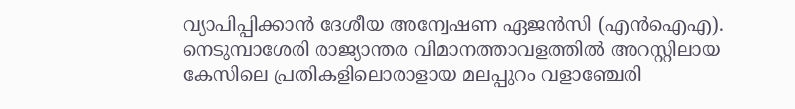വ്യാപിപ്പിക്കാൻ ദേശീയ അന്വേഷണ ഏജൻസി (എൻഐഎ). നെടുമ്പാശേരി രാജ്യാന്തര വിമാനത്താവളത്തിൽ അറസ്റ്റിലായ കേസിലെ പ്രതികളിലൊരാളായ മലപ്പുറം വളാഞ്ചേരി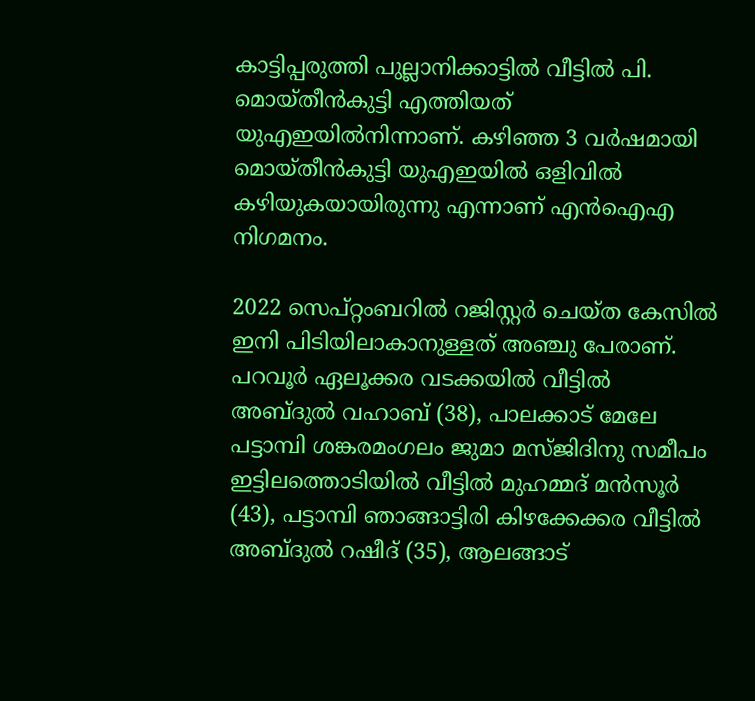കാട്ടിപ്പരുത്തി പുല്ലാനിക്കാട്ടിൽ വീട്ടിൽ പി. മൊയ്തീൻകുട്ടി എത്തിയത് യുഎഇയിൽനിന്നാണ്. കഴിഞ്ഞ 3 വർഷമായി മൊയ്തീൻകുട്ടി യുഎഇയിൽ ഒളിവിൽ കഴിയുകയായിരുന്നു എന്നാണ് എൻഐഎ നിഗമനം.

2022 സെപ്റ്റംബറിൽ റജിസ്റ്റർ ചെയ്ത കേസിൽ ഇനി പിടിയിലാകാനുള്ളത് അഞ്ചു പേരാണ്. പറവൂർ ഏലൂക്കര വടക്കയിൽ വീട്ടിൽ അബ്ദുൽ വഹാബ് (38), പാലക്കാട് മേലേ പട്ടാമ്പി ശങ്കരമംഗലം ജുമാ മസ്ജിദിനു സമീപം ഇട്ടിലത്തൊടിയിൽ വീട്ടിൽ മുഹമ്മദ് മൻസൂർ (43), പട്ടാമ്പി ഞാങ്ങാട്ടിരി കിഴക്കേക്കര വീട്ടിൽ അബ്ദുൽ റഷീദ് (35), ആലങ്ങാട്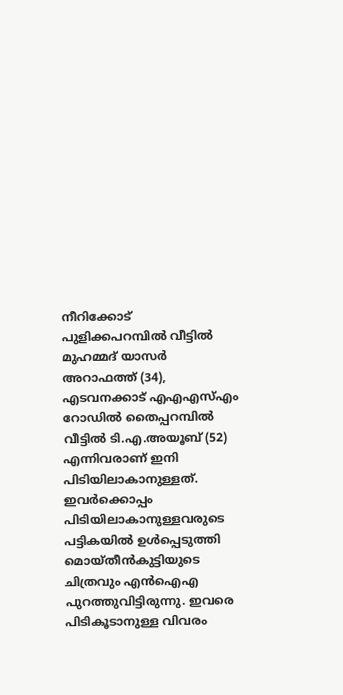നീറിക്കോട് പുളിക്കപറമ്പിൽ വീട്ടിൽ മുഹമ്മദ് യാസർ അറാഫത്ത് (34), എടവനക്കാട് എഎഎസ്എം റോഡിൽ തൈപ്പറമ്പിൽ വീട്ടിൽ ടി.എ.അയൂബ് (52) എന്നിവരാണ് ഇനി പിടിയിലാകാനുള്ളത്. ഇവർക്കൊപ്പം പിടിയിലാകാനുള്ളവരുടെ പട്ടികയിൽ ഉൾപ്പെടുത്തി മൊയ്തീൻകുട്ടിയുടെ ചിത്രവും എൻഐഎ പുറത്തുവിട്ടിരുന്നു. ഇവരെ പിടികൂടാനുള്ള വിവരം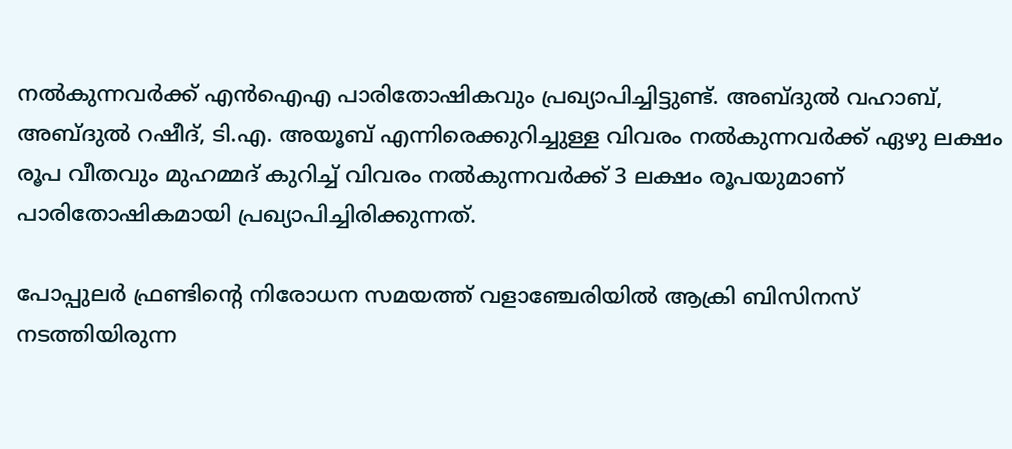നൽകുന്നവർക്ക് എൻഐഎ പാരിതോഷികവും പ്രഖ്യാപിച്ചിട്ടുണ്ട്. അബ്ദുൽ വഹാബ്, അബ്ദുൽ റഷീദ്, ടി.എ. അയൂബ് എന്നിരെക്കുറിച്ചുള്ള വിവരം നൽകുന്നവർക്ക് ഏഴു ലക്ഷം രൂപ വീതവും മുഹമ്മദ് കുറിച്ച് വിവരം നൽകുന്നവർക്ക് 3 ലക്ഷം രൂപയുമാണ് പാരിതോഷികമായി പ്രഖ്യാപിച്ചിരിക്കുന്നത്.

പോപ്പുലർ ഫ്രണ്ടിന്റെ നിരോധന സമയത്ത് വളാഞ്ചേരിയിൽ ആക്രി ബിസിനസ് നടത്തിയിരുന്ന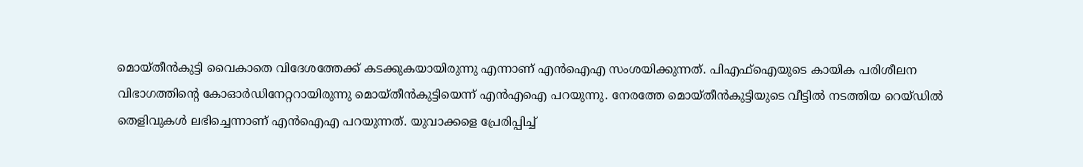മൊയ്തീൻകുട്ടി വൈകാതെ വിദേശത്തേക്ക് കടക്കുകയായിരുന്നു എന്നാണ് എൻഐഎ സംശയിക്കുന്നത്. പിഎഫ്ഐയുടെ കായിക പരിശീലന വിഭാഗത്തിന്റെ കോഓർഡിനേറ്ററായിരുന്നു മൊയ്തീൻകുട്ടിയെന്ന് എൻഎഐ പറയുന്നു. നേരത്തേ മൊയ്തീൻകുട്ടിയുടെ വീട്ടിൽ നടത്തിയ റെയ്ഡിൽ തെളിവുകൾ ലഭിച്ചെന്നാണ് എൻഐഎ പറയുന്നത്. യുവാക്കളെ പ്രേരിപ്പിച്ച്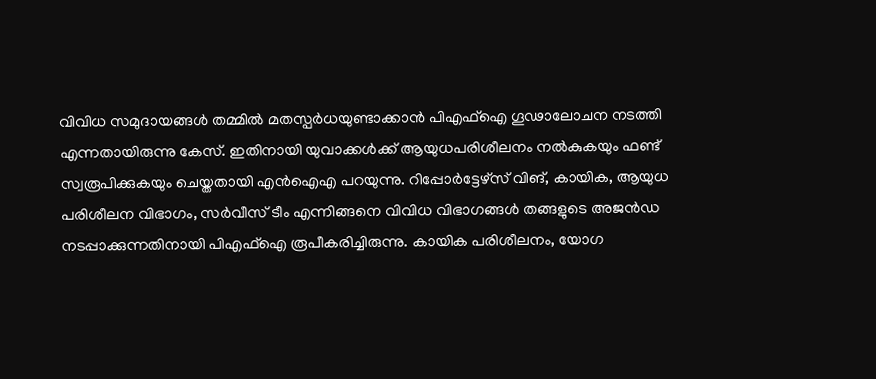വിവിധ സമുദായങ്ങൾ തമ്മിൽ മതസ്പർധയുണ്ടാക്കാൻ പിഎഫ്ഐ ഗൂഢാലോചന നടത്തി എന്നതായിരുന്നു കേസ്. ഇതിനായി യുവാക്കള്‍ക്ക് ആയുധപരിശീലനം നൽകുകയും ഫണ്ട് സ്വരൂപിക്കുകയും ചെയ്തതായി എൻഐഎ പറയുന്നു. റിപ്പോർട്ടേഴ്സ് വിങ്, കായിക, ആയുധ പരിശീലന വിഭാഗം, സർവീസ് ടീം എന്നിങ്ങനെ വിവിധ വിഭാഗങ്ങൾ തങ്ങളുടെ അ‍ജൻഡ നടപ്പാക്കുന്നതിനായി പിഎഫ്ഐ രൂപീകരിച്ചിരുന്നു. കായിക പരിശീലനം, യോഗ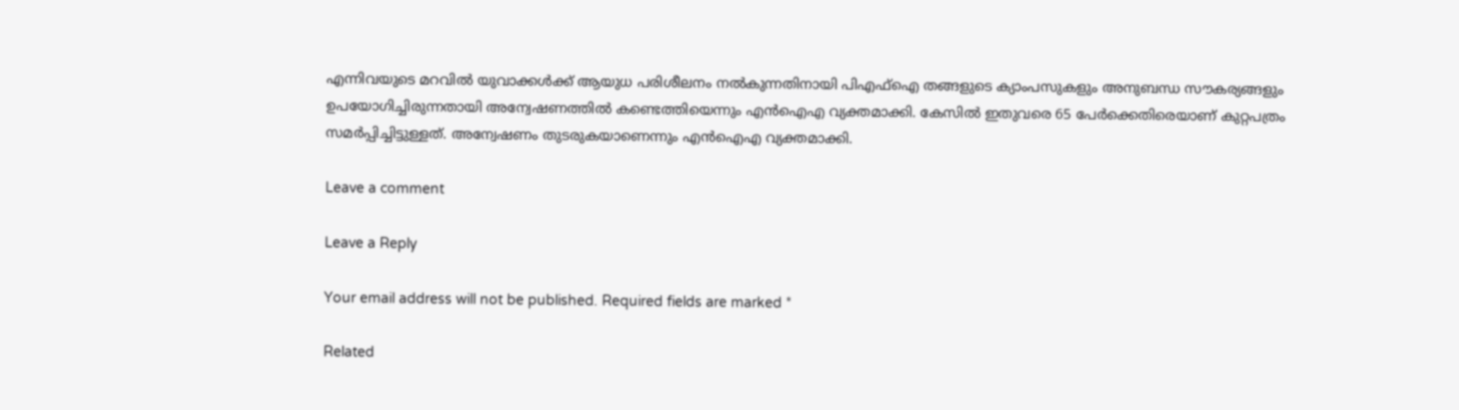എന്നിവയുടെ മറവിൽ യുവാക്കൾക്ക് ആയുധ പരിശീലനം നൽകുന്നതിനായി പിഎഫ്ഐ തങ്ങളുടെ ക്യാംപസുകളും അനുബന്ധ സൗകര്യങ്ങളും ഉപയോഗിച്ചിരുന്നതായി അന്വേഷണത്തിൽ കണ്ടെത്തിയെന്നും എൻഐഎ വ്യക്തമാക്കി. കേസിൽ ഇതുവരെ 65 പേർക്കെതിരെയാണ് കുറ്റപത്രം സമർപ്പിച്ചിട്ടുള്ളത്. അന്വേഷണം തുടരുകയാണെന്നും എൻഐഎ വ്യക്തമാക്കി.

Leave a comment

Leave a Reply

Your email address will not be published. Required fields are marked *

Related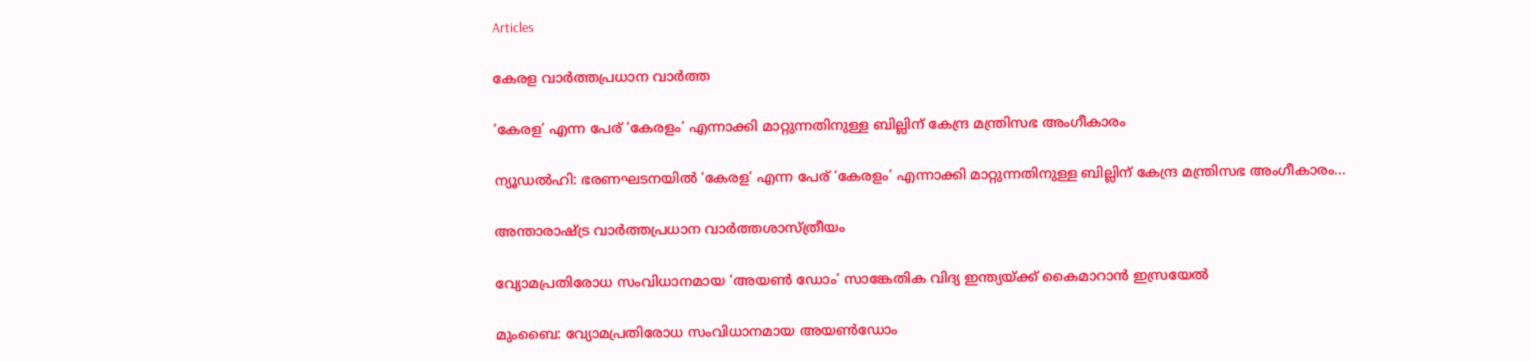Articles

കേരള വാർത്തപ്രധാന വാർത്ത

‘കേരള’ എന്ന പേര് ‘കേരളം’ എന്നാക്കി മാറ്റുന്നതിനുള്ള ബില്ലിന് കേന്ദ്ര മന്ത്രിസഭ അംഗീകാരം

ന്യൂഡല്‍ഹി: ഭരണഘടനയില്‍ ‘കേരള’ എന്ന പേര് ‘കേരളം’ എന്നാക്കി മാറ്റുന്നതിനുള്ള ബില്ലിന് കേന്ദ്ര മന്ത്രിസഭ അംഗീകാരം...

അന്താരാഷ്ട്ര വാർത്തപ്രധാന വാർത്തശാസ്ത്രീയം

വ്യോമപ്രതിരോധ സംവിധാനമായ ‘അയൺ ഡോം’ സാങ്കേതിക വിദ്യ ഇന്ത്യയ്ക്ക് കൈമാറാൻ ഇസ്രയേൽ

മുംബൈ: വ്യോമപ്രതിരോധ സംവിധാനമായ അയൺഡോം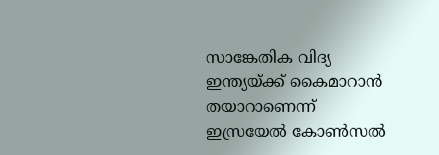സാങ്കേതിക വിദ്യ ഇന്ത്യയ്ക്ക് കൈമാറാൻ തയാറാണെന്ന് ഇസ്രയേൽ കോൺസൽ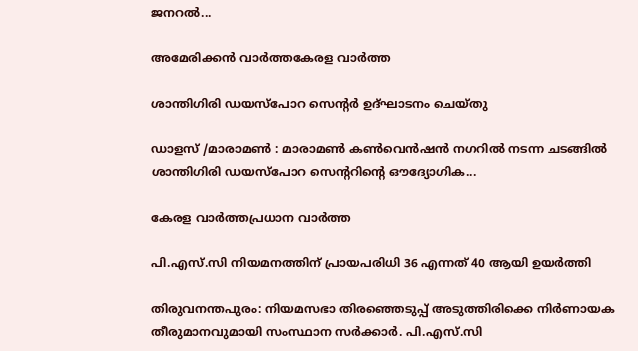ജനറൽ...

അമേരിക്കൻ വാർത്തകേരള വാർത്ത

ശാന്തിഗിരി ഡയസ്പോറ സെന്റര്‍ ഉദ്ഘാടനം ചെയ്തു

ഡാളസ് /മാരാമണ്‍ : മാരാമണ്‍ കണ്‍വെന്‍ഷന്‍ നഗറില്‍ നടന്ന ചടങ്ങില്‍ ശാന്തിഗിരി ഡയസ്പോറ സെന്ററിന്റെ ഔദ്യോഗിക...

കേരള വാർത്തപ്രധാന വാർത്ത

പി.എസ്.സി നിയമനത്തിന് പ്രായപരിധി 36 എന്നത് 40 ആയി ഉയര്‍ത്തി

തിരുവനന്തപുരം: നിയമസഭാ തിരഞ്ഞെടുപ്പ് അടുത്തിരിക്കെ നിര്‍ണായക തീരുമാനവുമായി സംസ്ഥാന സര്‍ക്കാര്‍. പി.എസ്.സി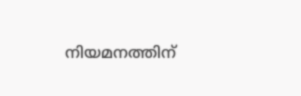നിയമനത്തിന്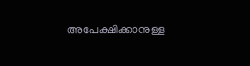അപേക്ഷിക്കാനുള്ള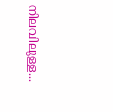നിലവിലുള്ള...